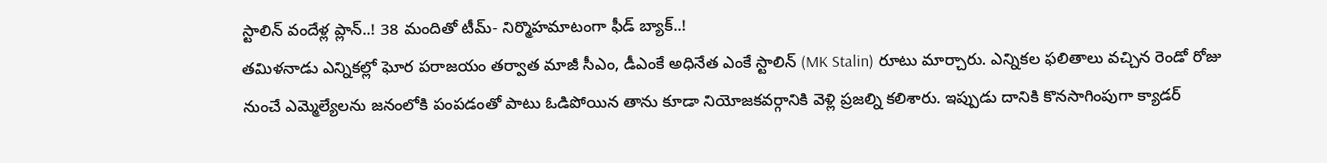స్టాలిన్ వందేళ్ల ప్లాన్..! 38 మందితో టీమ్- నిర్మొహమాటంగా ఫీడ్ బ్యాక్..!
తమిళనాడు ఎన్నికల్లో ఘోర పరాజయం తర్వాత మాజీ సీఎం, డీఎంకే అధినేత ఎంకే స్టాలిన్ (MK Stalin) రూటు మార్చారు. ఎన్నికల ఫలితాలు వచ్చిన రెండో రోజు నుంచే ఎమ్మెల్యేలను జనంలోకి పంపడంతో పాటు ఓడిపోయిన తాను కూడా నియోజకవర్గానికి వెళ్లి ప్రజల్ని కలిశారు. ఇప్పుడు దానికి కొనసాగింపుగా క్యాడర్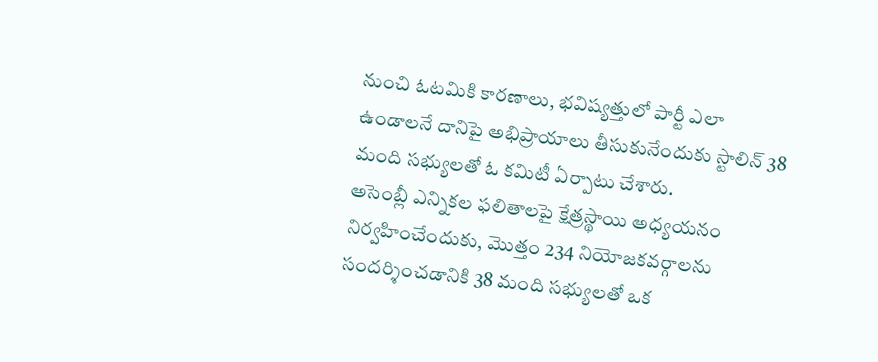నుంచి ఓటమికి కారణాలు, భవిష్యత్తులో పార్టీ ఎలా ఉండాలనే దానిపై అభిప్రాయాలు తీసుకునేందుకు స్టాలిన్ 38 మంది సభ్యులతో ఓ కమిటీ ఏర్పాటు చేశారు.
అసెంబ్లీ ఎన్నికల ఫలితాలపై క్షేత్రస్థాయి అధ్యయనం నిర్వహించేందుకు, మొత్తం 234 నియోజకవర్గాలను సందర్శించడానికి 38 మంది సభ్యులతో ఒక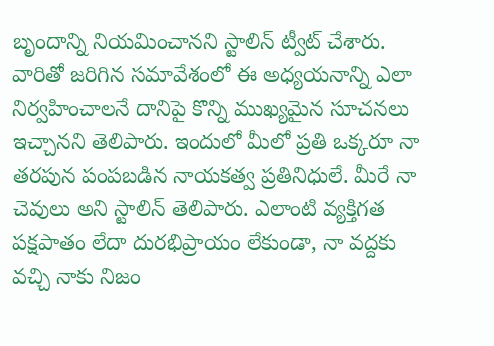బృందాన్ని నియమించానని స్టాలిన్ ట్వీట్ చేశారు. వారితో జరిగిన సమావేశంలో ఈ అధ్యయనాన్ని ఎలా నిర్వహించాలనే దానిపై కొన్ని ముఖ్యమైన సూచనలు ఇచ్చానని తెలిపారు. ఇందులో మీలో ప్రతి ఒక్కరూ నా తరపున పంపబడిన నాయకత్వ ప్రతినిధులే. మీరే నా చెవులు అని స్టాలిన్ తెలిపారు. ఎలాంటి వ్యక్తిగత పక్షపాతం లేదా దురభిప్రాయం లేకుండా, నా వద్దకు వచ్చి నాకు నిజం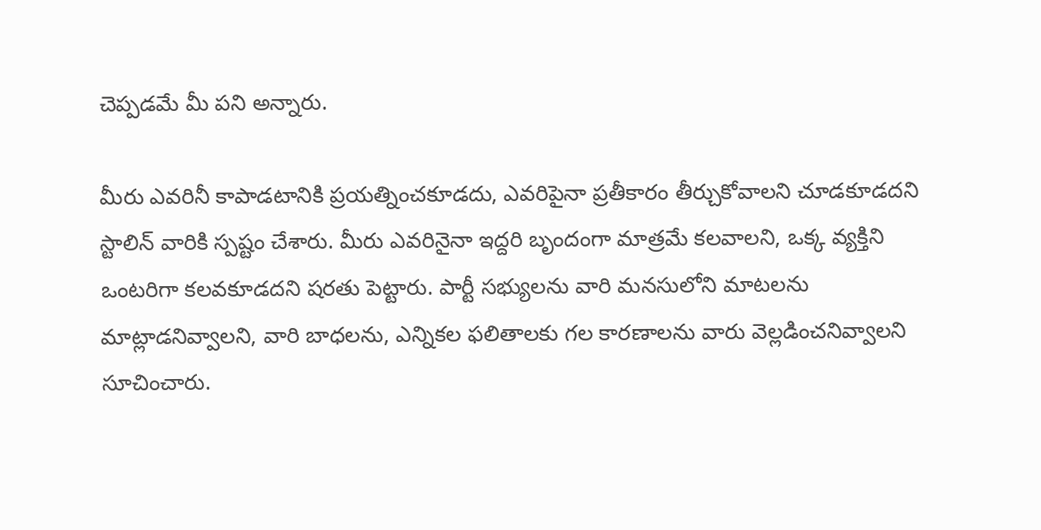చెప్పడమే మీ పని అన్నారు.

మీరు ఎవరినీ కాపాడటానికి ప్రయత్నించకూడదు, ఎవరిపైనా ప్రతీకారం తీర్చుకోవాలని చూడకూడదని స్టాలిన్ వారికి స్పష్టం చేశారు. మీరు ఎవరినైనా ఇద్దరి బృందంగా మాత్రమే కలవాలని, ఒక్క వ్యక్తిని ఒంటరిగా కలవకూడదని షరతు పెట్టారు. పార్టీ సభ్యులను వారి మనసులోని మాటలను మాట్లాడనివ్వాలని, వారి బాధలను, ఎన్నికల ఫలితాలకు గల కారణాలను వారు వెల్లడించనివ్వాలని సూచించారు.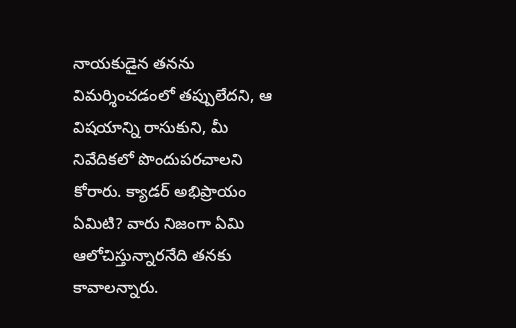నాయకుడైన తనను విమర్శించడంలో తప్పులేదని, ఆ విషయాన్ని రాసుకుని, మీ నివేదికలో పొందుపరచాలని కోరారు. క్యాడర్ అభిప్రాయం ఏమిటి? వారు నిజంగా ఏమి ఆలోచిస్తున్నారనేది తనకు కావాలన్నారు.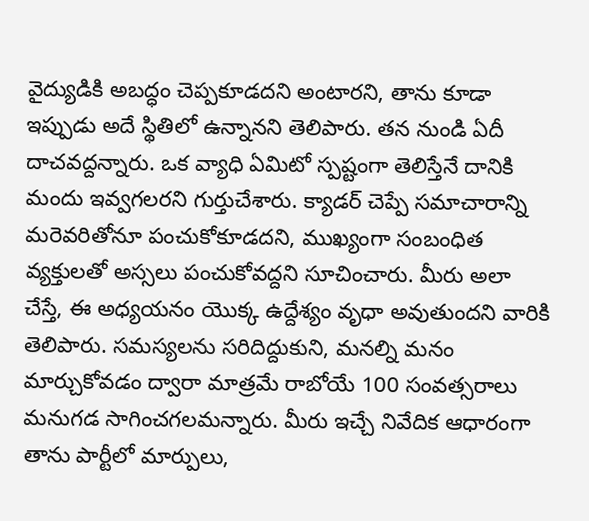వైద్యుడికి అబద్ధం చెప్పకూడదని అంటారని, తాను కూడా ఇప్పుడు అదే స్థితిలో ఉన్నానని తెలిపారు. తన నుండి ఏదీ దాచవద్దన్నారు. ఒక వ్యాధి ఏమిటో స్పష్టంగా తెలిస్తేనే దానికి మందు ఇవ్వగలరని గుర్తుచేశారు. క్యాడర్ చెప్పే సమాచారాన్ని మరెవరితోనూ పంచుకోకూడదని, ముఖ్యంగా సంబంధిత వ్యక్తులతో అస్సలు పంచుకోవద్దని సూచించారు. మీరు అలా చేస్తే, ఈ అధ్యయనం యొక్క ఉద్దేశ్యం వృధా అవుతుందని వారికి తెలిపారు. సమస్యలను సరిదిద్దుకుని, మనల్ని మనం మార్చుకోవడం ద్వారా మాత్రమే రాబోయే 100 సంవత్సరాలు మనుగడ సాగించగలమన్నారు. మీరు ఇచ్చే నివేదిక ఆధారంగా తాను పార్టీలో మార్పులు,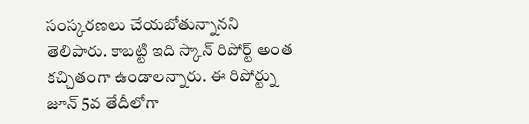సంస్కరణలు చేయబోతున్నానని తెలిపారు. కాబట్టి ఇది స్కాన్ రిపోర్ట్ అంత కచ్చితంగా ఉండాలన్నారు. ఈ రిపోర్ట్ను జూన్ 5వ తేదీలోగా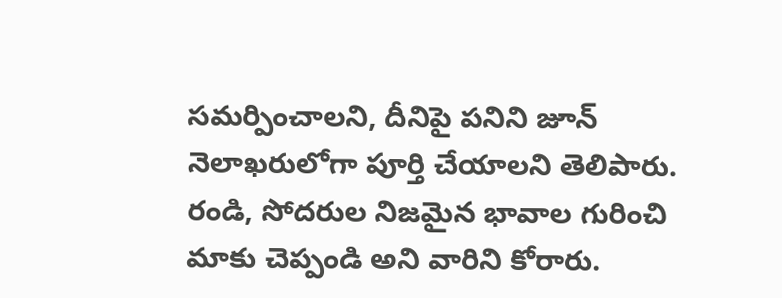సమర్పించాలని, దీనిపై పనిని జూన్ నెలాఖరులోగా పూర్తి చేయాలని తెలిపారు. రండి, సోదరుల నిజమైన భావాల గురించి మాకు చెప్పండి అని వారిని కోరారు.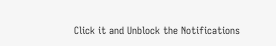Click it and Unblock the Notifications